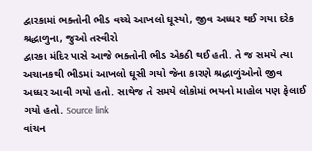દ્વારકામાં ભક્તોની ભીડ વચ્ચે આખલો ઘૂસ્યો, જીવ અધ્ધર થઈ ગયા દરેક શ્રદ્ધાળુના, જુઓ તસ્વીરો
દ્વારકા મંદિર પાસે આજે ભક્તોની ભીડ એકઠી થઈ હતી. તે જ સમયે ત્યા અચાનકથી ભીડમાં આખલો ઘૂસી ગયો જેના કારણે શ્રદ્ધાળુંઓનો જીવ અધ્ધર આવી ગયો હતો. સાથેજ તે સમયે લોકોમાં ભયનો માહોલ પણ ફેલાઈ ગયો હતો. Source link
વાંચન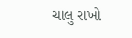ચાલુ રાખો